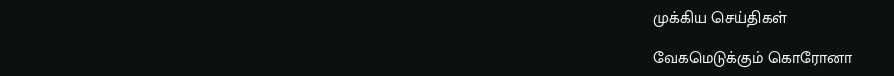முக்கிய செய்திகள்

வேகமெடுக்கும் கொரோனா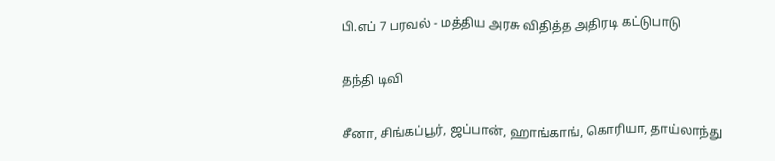பி.எப் 7 பரவல் - மத்திய அரசு விதித்த அதிரடி கட்டுபாடு

தந்தி டிவி

சீனா, சிங்கப்பூர், ஜப்பான், ஹாங்காங், கொரியா, தாய்லாந்து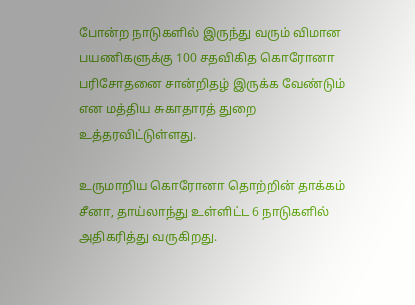போன்ற நாடுகளில் இருந்து வரும் விமான பயணிகளுக்கு 100 சதவிகித கொரோனா பரிசோதனை சான்றிதழ் இருக்க வேண்டும் என மத்திய சுகாதாரத் துறை உத்தரவிட்டுள்ளது.

உருமாறிய கொரோனா தொற்றின் தாக்கம் சீனா, தாய்லாந்து உள்ளிட்ட 6 நாடுகளில் அதிகரித்து வருகிறது.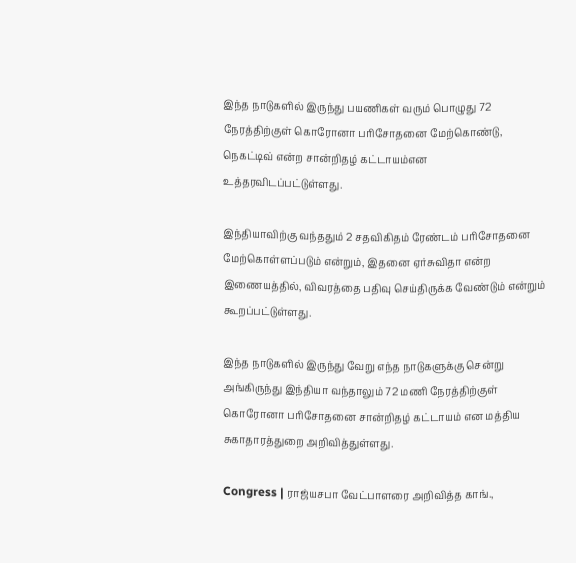இந்த நாடுகளில் இருந்து பயணிகள் வரும் பொழுது 72 நேரத்திற்குள் கொரோனா பரிசோதனை மேற்கொண்டு, நெகட்டிவ் என்ற சான்றிதழ் கட்டாயம்என உத்தரவிடப்பட்டுள்ளது.

இந்தியாவிற்கு வந்ததும் 2 சதவிகிதம் ரேண்டம் பரிசோதனை மேற்கொள்ளப்படும் என்றும், இதனை ஏர்சுவிதா என்ற இணையத்தில், விவரத்தை பதிவு செய்திருக்க வேண்டும் என்றும் கூறப்பட்டுள்ளது.

இந்த நாடுகளில் இருந்து வேறு எந்த நாடுகளுக்கு சென்று அங்கிருந்து இந்தியா வந்தாலும் 72 மணி நேரத்திற்குள் கொரோனா பரிசோதனை சான்றிதழ் கட்டாயம் என மத்திய சுகாதாரத்துறை அறிவித்துள்ளது.

Congress | ராஜ்யசபா வேட்பாளரை அறிவித்த காங்.,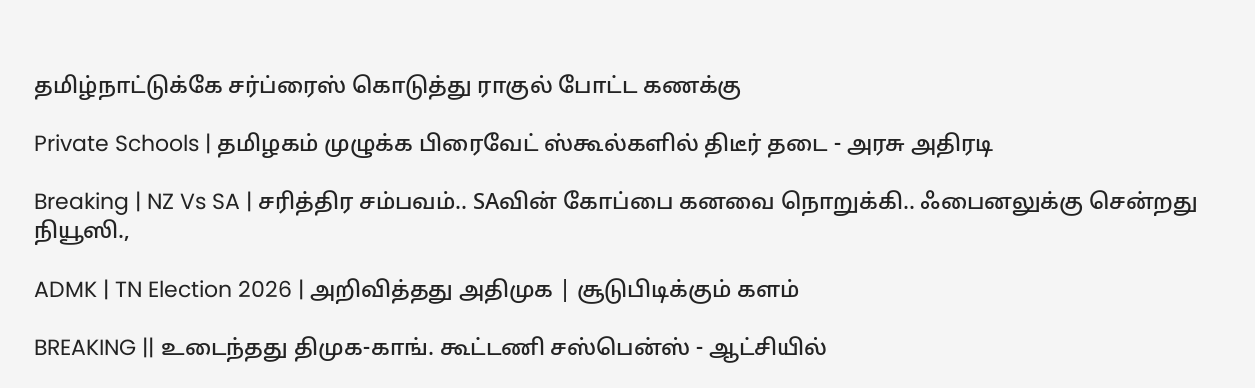தமிழ்நாட்டுக்கே சர்ப்ரைஸ் கொடுத்து ராகுல் போட்ட கணக்கு

Private Schools | தமிழகம் முழுக்க பிரைவேட் ஸ்கூல்களில் திடீர் தடை - அரசு அதிரடி

Breaking | NZ Vs SA | சரித்திர சம்பவம்.. SAவின் கோப்பை கனவை நொறுக்கி.. ஃபைனலுக்கு சென்றது நியூஸி.,

ADMK | TN Election 2026 | அறிவித்தது அதிமுக | சூடுபிடிக்கும் களம்

BREAKING || உடைந்தது திமுக-காங். கூட்டணி சஸ்பென்ஸ் - ஆட்சியில்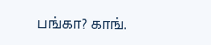பங்கா? காங்.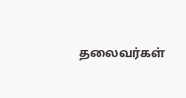தலைவர்கள்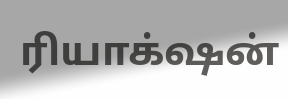ரியாக்‌ஷன்